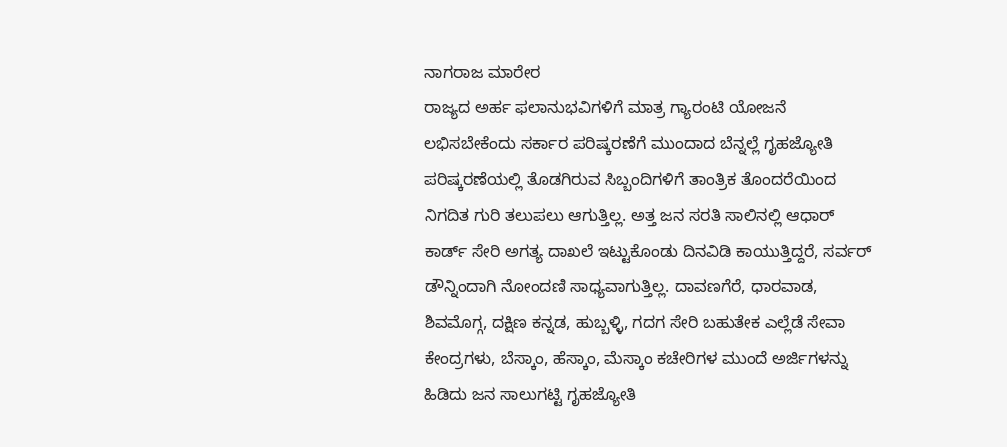ನಾಗರಾಜ ಮಾರೇರ
ರಾಜ್ಯದ ಅರ್ಹ ಫಲಾನುಭವಿಗಳಿಗೆ ಮಾತ್ರ ಗ್ಯಾರಂಟಿ ಯೋಜನೆ ಲಭಿಸಬೇಕೆಂದು ಸರ್ಕಾರ ಪರಿಷ್ಕರಣೆಗೆ ಮುಂದಾದ ಬೆನ್ನಲ್ಲೆ ಗೃಹಜ್ಯೋತಿ ಪರಿಷ್ಕರಣೆಯಲ್ಲಿ ತೊಡಗಿರುವ ಸಿಬ್ಬಂದಿಗಳಿಗೆ ತಾಂತ್ರಿಕ ತೊಂದರೆಯಿಂದ ನಿಗದಿತ ಗುರಿ ತಲುಪಲು ಆಗುತ್ತಿಲ್ಲ. ಅತ್ತ ಜನ ಸರತಿ ಸಾಲಿನಲ್ಲಿ ಆಧಾರ್ ಕಾರ್ಡ್ ಸೇರಿ ಅಗತ್ಯ ದಾಖಲೆ ಇಟ್ಟುಕೊಂಡು ದಿನವಿಡಿ ಕಾಯುತ್ತಿದ್ದರೆ, ಸರ್ವರ್ ಡೌನ್ನಿಂದಾಗಿ ನೋಂದಣಿ ಸಾಧ್ಯವಾಗುತ್ತಿಲ್ಲ. ದಾವಣಗೆರೆ, ಧಾರವಾಡ, ಶಿವಮೊಗ್ಗ, ದಕ್ಷಿಣ ಕನ್ನಡ, ಹುಬ್ಬಳ್ಳಿ, ಗದಗ ಸೇರಿ ಬಹುತೇಕ ಎಲ್ಲೆಡೆ ಸೇವಾ ಕೇಂದ್ರಗಳು, ಬೆಸ್ಕಾಂ, ಹೆಸ್ಕಾಂ, ಮೆಸ್ಕಾಂ ಕಚೇರಿಗಳ ಮುಂದೆ ಅರ್ಜಿಗಳನ್ನು ಹಿಡಿದು ಜನ ಸಾಲುಗಟ್ಟಿ ಗೃಹಜ್ಯೋತಿ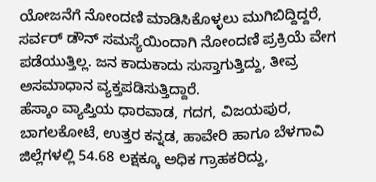ಯೋಜನೆಗೆ ನೋಂದಣಿ ಮಾಡಿಸಿಕೊಳ್ಳಲು ಮುಗಿಬಿದ್ದಿದ್ದರೆ, ಸರ್ವರ್ ಡೌನ್ ಸಮಸ್ಯೆಯಿಂದಾಗಿ ನೋಂದಣಿ ಪ್ರಕ್ರಿಯೆ ವೇಗ ಪಡೆಯುತ್ತಿಲ್ಲ. ಜನ ಕಾದುಕಾದು ಸುಸ್ತಾಗುತ್ತಿದ್ದು, ತೀವ್ರ ಅಸಮಾಧಾನ ವ್ಯಕ್ತಪಡಿಸುತ್ತಿದ್ದಾರೆ.
ಹೆಸ್ಕಾಂ ವ್ಯಾಪ್ತಿಯ ಧಾರವಾಡ, ಗದಗ, ವಿಜಯಪುರ, ಬಾಗಲಕೋಟೆ, ಉತ್ತರ ಕನ್ನಡ, ಹಾವೇರಿ ಹಾಗೂ ಬೆಳಗಾವಿ ಜಿಲ್ಲೆಗಳಲ್ಲಿ 54.68 ಲಕ್ಷಕ್ಕೂ ಅಧಿಕ ಗ್ರಾಹಕರಿದ್ದು,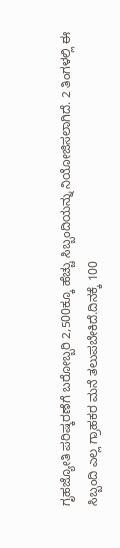ಗೃಹಜ್ಯೋತಿ ಪರಿಷ್ಕರಣೆಗೆ ಬರೋಬ್ಬರಿ 2,500ಕ್ಕೂ ಹೆಚ್ಚು ಸಿಬ್ಬಂದಿಯನ್ನು ನಿಯೋಜಿಸಲಾಗಿದೆ. 2 ತಿಂಗಳಲ್ಲಿ ಈ ಸಿಬ್ಬಂದಿ ಎಲ್ಲ ಗ್ರಾಹಕರ ಮನೆ ತಲುಪಬೇಕಿದೆ.ದಿನಕ್ಕೆ 100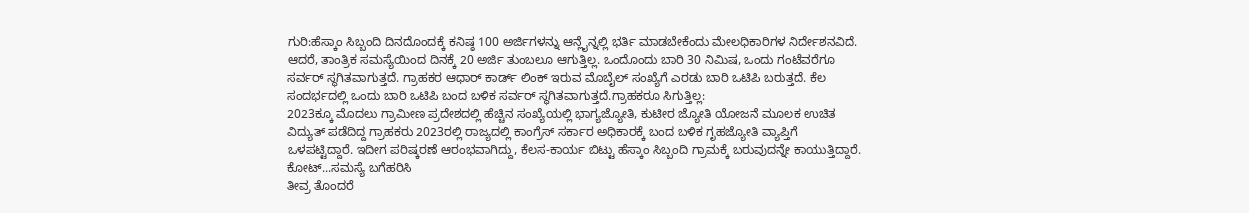ಗುರಿ:ಹೆಸ್ಕಾಂ ಸಿಬ್ಬಂದಿ ದಿನದೊಂದಕ್ಕೆ ಕನಿಷ್ಠ 100 ಅರ್ಜಿಗಳನ್ನು ಆನ್ಲೈನ್ನಲ್ಲಿ ಭರ್ತಿ ಮಾಡಬೇಕೆಂದು ಮೇಲಧಿಕಾರಿಗಳ ನಿರ್ದೇಶನವಿದೆ. ಆದರೆ, ತಾಂತ್ರಿಕ ಸಮಸ್ಯೆಯಿಂದ ದಿನಕ್ಕೆ 20 ಅರ್ಜಿ ತುಂಬಲೂ ಆಗುತ್ತಿಲ್ಲ. ಒಂದೊಂದು ಬಾರಿ 30 ನಿಮಿಷ, ಒಂದು ಗಂಟೆವರೆಗೂ ಸರ್ವರ್ ಸ್ಥಗಿತವಾಗುತ್ತದೆ. ಗ್ರಾಹಕರ ಆಧಾರ್ ಕಾರ್ಡ್ ಲಿಂಕ್ ಇರುವ ಮೊಬೈಲ್ ಸಂಖ್ಯೆಗೆ ಎರಡು ಬಾರಿ ಒಟಿಪಿ ಬರುತ್ತದೆ. ಕೆಲ ಸಂದರ್ಭದಲ್ಲಿ ಒಂದು ಬಾರಿ ಒಟಿಪಿ ಬಂದ ಬಳಿಕ ಸರ್ವರ್ ಸ್ಥಗಿತವಾಗುತ್ತದೆ.ಗ್ರಾಹಕರೂ ಸಿಗುತ್ತಿಲ್ಲ:
2023ಕ್ಕೂ ಮೊದಲು ಗ್ರಾಮೀಣ ಪ್ರದೇಶದಲ್ಲಿ ಹೆಚ್ಚಿನ ಸಂಖ್ಯೆಯಲ್ಲಿ ಭಾಗ್ಯಜ್ಯೋತಿ, ಕುಟೀರ ಜ್ಯೋತಿ ಯೋಜನೆ ಮೂಲಕ ಉಚಿತ ವಿದ್ಯುತ್ ಪಡೆದಿದ್ದ ಗ್ರಾಹಕರು 2023ರಲ್ಲಿ ರಾಜ್ಯದಲ್ಲಿ ಕಾಂಗ್ರೆಸ್ ಸರ್ಕಾರ ಅಧಿಕಾರಕ್ಕೆ ಬಂದ ಬಳಿಕ ಗೃಹಜ್ಯೋತಿ ವ್ಯಾಪ್ತಿಗೆ ಒಳಪಟ್ಟಿದ್ದಾರೆ. ಇದೀಗ ಪರಿಷ್ಕರಣೆ ಆರಂಭವಾಗಿದ್ದು, ಕೆಲಸ-ಕಾರ್ಯ ಬಿಟ್ಟು ಹೆಸ್ಕಾಂ ಸಿಬ್ಬಂದಿ ಗ್ರಾಮಕ್ಕೆ ಬರುವುದನ್ನೇ ಕಾಯುತ್ತಿದ್ದಾರೆ.
ಕೋಟ್...ಸಮಸ್ಯೆ ಬಗೆಹರಿಸಿ
ತೀವ್ರ ತೊಂದರೆ